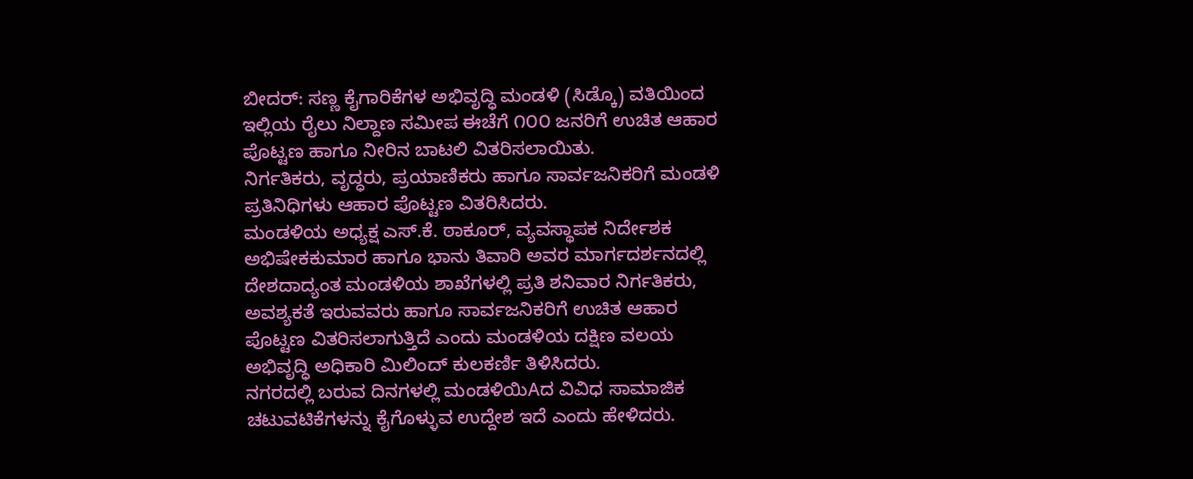ಬೀದರ್: ಸಣ್ಣ ಕೈಗಾರಿಕೆಗಳ ಅಭಿವೃದ್ಧಿ ಮಂಡಳಿ (ಸಿಡ್ಕೊ) ವತಿಯಿಂದ ಇಲ್ಲಿಯ ರೈಲು ನಿಲ್ದಾಣ ಸಮೀಪ ಈಚೆಗೆ ೧೦೦ ಜನರಿಗೆ ಉಚಿತ ಆಹಾರ ಪೊಟ್ಟಣ ಹಾಗೂ ನೀರಿನ ಬಾಟಲಿ ವಿತರಿಸಲಾಯಿತು.
ನಿರ್ಗತಿಕರು, ವೃದ್ಧರು, ಪ್ರಯಾಣಿಕರು ಹಾಗೂ ಸಾರ್ವಜನಿಕರಿಗೆ ಮಂಡಳಿ ಪ್ರತಿನಿಧಿಗಳು ಆಹಾರ ಪೊಟ್ಟಣ ವಿತರಿಸಿದರು.
ಮಂಡಳಿಯ ಅಧ್ಯಕ್ಷ ಎಸ್.ಕೆ. ಠಾಕೂರ್, ವ್ಯವಸ್ಥಾಪಕ ನಿರ್ದೇಶಕ ಅಭಿಷೇಕಕುಮಾರ ಹಾಗೂ ಭಾನು ತಿವಾರಿ ಅವರ ಮಾರ್ಗದರ್ಶನದಲ್ಲಿ ದೇಶದಾದ್ಯಂತ ಮಂಡಳಿಯ ಶಾಖೆಗಳಲ್ಲಿ ಪ್ರತಿ ಶನಿವಾರ ನಿರ್ಗತಿಕರು, ಅವಶ್ಯಕತೆ ಇರುವವರು ಹಾಗೂ ಸಾರ್ವಜನಿಕರಿಗೆ ಉಚಿತ ಆಹಾರ ಪೊಟ್ಟಣ ವಿತರಿಸಲಾಗುತ್ತಿದೆ ಎಂದು ಮಂಡಳಿಯ ದಕ್ಷಿಣ ವಲಯ ಅಭಿವೃದ್ಧಿ ಅಧಿಕಾರಿ ಮಿಲಿಂದ್ ಕುಲಕರ್ಣಿ ತಿಳಿಸಿದರು.
ನಗರದಲ್ಲಿ ಬರುವ ದಿನಗಳಲ್ಲಿ ಮಂಡಳಿಯಿAದ ವಿವಿಧ ಸಾಮಾಜಿಕ ಚಟುವಟಿಕೆಗಳನ್ನು ಕೈಗೊಳ್ಳುವ ಉದ್ದೇಶ ಇದೆ ಎಂದು ಹೇಳಿದರು.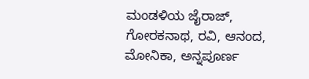ಮಂಡಳಿಯ ಜೈರಾಜ್, ಗೋರಕನಾಥ, ರವಿ, ಆನಂದ, ಮೋನಿಕಾ, ಅನ್ನಪೂರ್ಣ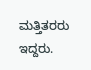ಮತ್ತಿತರರು ಇದ್ದರು.